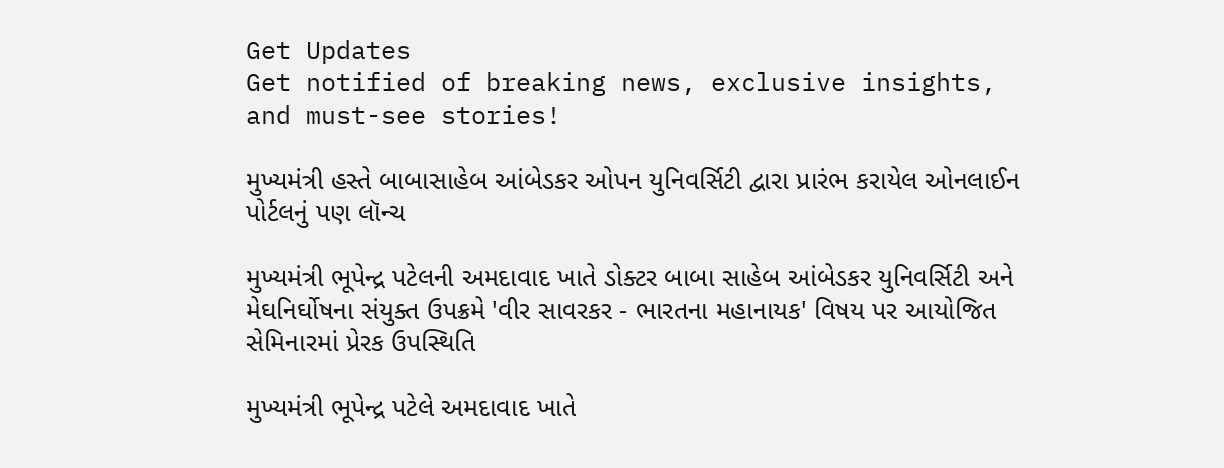Get Updates
Get notified of breaking news, exclusive insights, and must-see stories!

મુખ્યમંત્રી હસ્તે બાબાસાહેબ આંબેડકર ઓપન યુનિવર્સિટી દ્વારા પ્રારંભ કરાયેલ ઓનલાઈન પોર્ટલનું પણ લૉન્ચ

મુખ્યમંત્રી ભૂપેન્દ્ર પટેલની અમદાવાદ ખાતે ડોક્ટર બાબા સાહેબ આંબેડકર યુનિવર્સિટી અને મેઘનિર્ઘોષના સંયુક્ત ઉપક્રમે 'વીર સાવરકર - ભારતના મહાનાયક' વિષય પર આયોજિત સેમિનારમાં પ્રેરક ઉપસ્થિતિ

મુખ્યમંત્રી ભૂપેન્દ્ર પટેલે અમદાવાદ ખાતે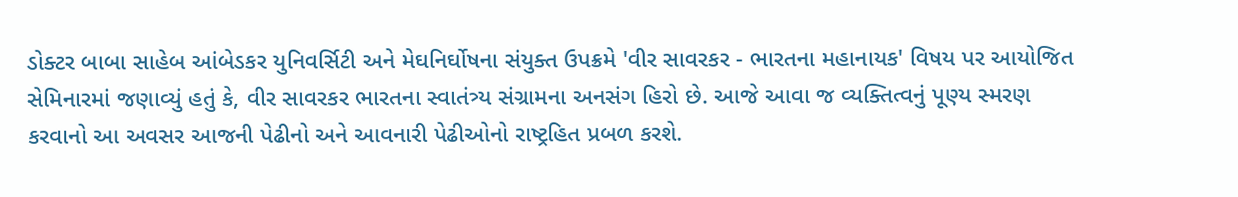ડોક્ટર બાબા સાહેબ આંબેડકર યુનિવર્સિટી અને મેઘનિર્ઘોષના સંયુક્ત ઉપક્રમે 'વીર સાવરકર - ભારતના મહાનાયક' વિષય પર આયોજિત સેમિનારમાં જણાવ્યું હતું કે, વીર સાવરકર ભારતના સ્વાતંત્ર્ય સંગ્રામના અનસંગ હિરો છે. આજે આવા જ વ્યક્તિત્વનું પૂણ્ય સ્મરણ કરવાનો આ અવસર આજની પેઢીનો અને આવનારી પેઢીઓનો રાષ્ટ્રહિત પ્રબળ કરશે.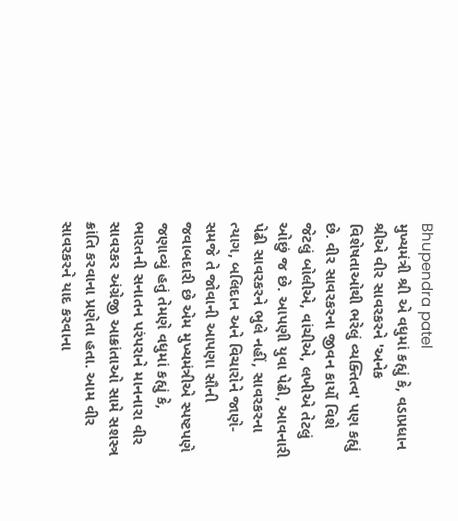Bhupendra patel
મુખ્યમંત્રી શ્રી એ વધુમાં કહ્યું કે, વડાપ્રધાન શ્રીએ વીર સાવરકરને 'અનેક વિશેષતાઓથી ભરેલું વ્યક્તિત્વ' પણ કહ્યું છે. વીર સાવરકરના જીવન કાર્યો વિશે જેટલું બોલીએ, વાંચીએ, લખીએ તેટલું ઓછું જ છે. આપણી યુવા પેઢી, આવનારી પેઢી સાવરકરને ભુલે નહીં, સાવરકરના ત્યાગ, બલિદાન અને વિચારોને જાણે-સમજે તે જોવાની આપણા સૌની જવાબદારી છે એમ મુખ્યમંત્રીએ સ્પષ્ટપણે જણાવ્યું હતું તેમણે વધુમાં કહ્યું કે, ભારતની સનાતન પરંપરાને માનનારા વીર સાવરકર અંગ્રેજી આક્રાંતાઓ સામે સશસ્ત્ર ક્રાંતિ કરવાના પ્રણેતા હતા. આમ વીર સાવરકરને યાદ કરવાના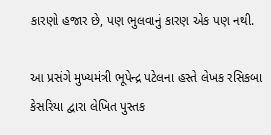કારણો હજાર છે, પણ ભુલવાનું કારણ એક પણ નથી.

આ પ્રસંગે મુખ્યમંત્રી ભૂપેન્દ્ર પટેલના હસ્તે લેખક રસિકબા કેસરિયા દ્વારા લેખિત પુસ્તક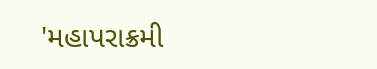'મહાપરાક્રમી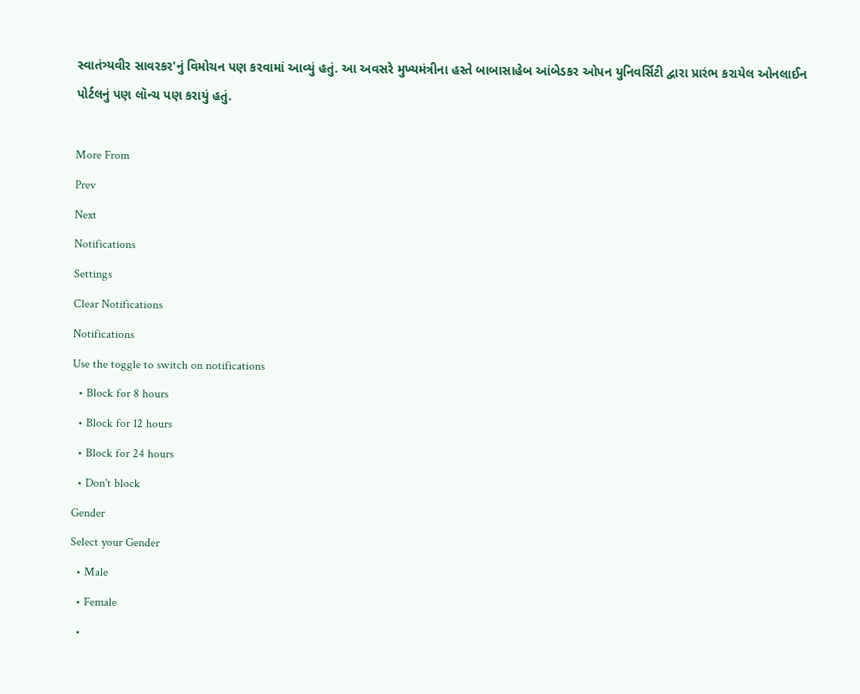સ્વાતંત્ર્યવીર સાવરકર'નું વિમોચન પણ કરવામાં આવ્યું હતું. આ અવસરે મુખ્યમંત્રીના હસ્તે બાબાસાહેબ આંબેડકર ઓપન યુનિવર્સિટી દ્વારા પ્રારંભ કરાયેલ ઓનલાઈન પોર્ટલનું પણ લૉન્ચ પણ કરાયું હતું.

More From
Prev
Next
Notifications
Settings
Clear Notifications
Notifications
Use the toggle to switch on notifications
  • Block for 8 hours
  • Block for 12 hours
  • Block for 24 hours
  • Don't block
Gender
Select your Gender
  • Male
  • Female
  •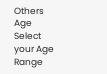Others
Age
Select your Age Range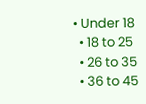• Under 18
  • 18 to 25
  • 26 to 35
  • 36 to 45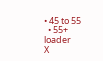• 45 to 55
  • 55+
loader
X